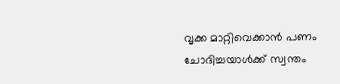വൃക്ക മാറ്റിവെക്കാന്‍ പണം ചോദിച്ചയാള്‍ക്ക് സ്വന്തം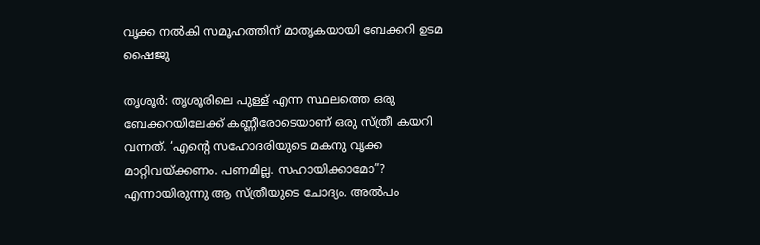വൃക്ക നല്‍കി സമൂഹത്തിന് മാതൃകയായി ബേക്കറി ഉടമ ഷൈജു

തൃശൂര്‍: തൃശൂരിലെ പുള്ള് എന്ന സ്ഥലത്തെ ഒരു ബേക്കറയിലേക്ക് കണ്ണീരോടെയാണ് ഒരു സ്ത്രീ കയറി വന്നത്. ‘എന്റെ സഹോദരിയുടെ മകനു വൃക്ക മാറ്റിവയ്ക്കണം. പണമില്ല. സഹായിക്കാമോ”? എന്നായിരുന്നു ആ സ്ത്രീയുടെ ചോദ്യം. അല്‍പം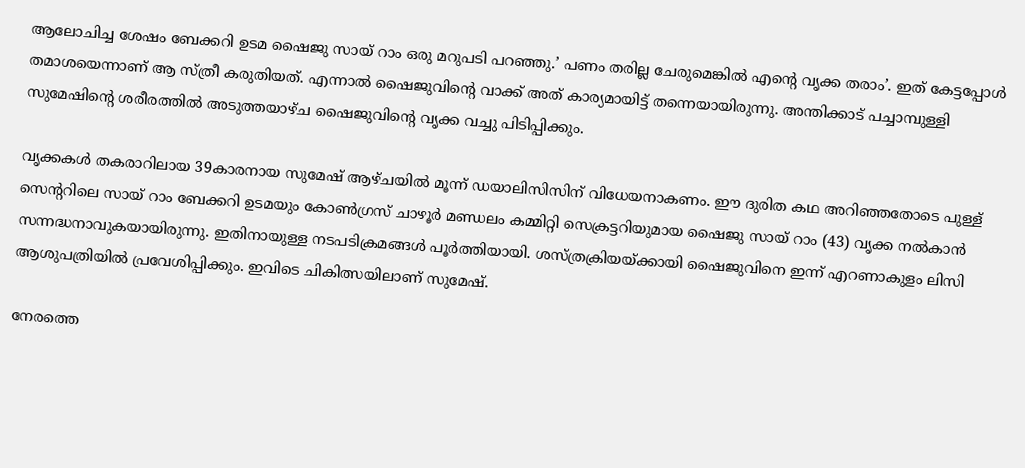ആലോചിച്ച ശേഷം ബേക്കറി ഉടമ ഷൈജു സായ് റാം ഒരു മറുപടി പറഞ്ഞു.’ പണം തരില്ല ചേരുമെങ്കില്‍ എന്റെ വൃക്ക തരാം’. ഇത് കേട്ടപ്പോള്‍ തമാശയെന്നാണ് ആ സ്ത്രീ കരുതിയത്. എന്നാല്‍ ഷൈജുവിന്റെ വാക്ക് അത് കാര്യമായിട്ട് തന്നെയായിരുന്നു. അന്തിക്കാട് പച്ചാമ്പുള്ളി സുമേഷിന്റെ ശരീരത്തില്‍ അടുത്തയാഴ്ച ഷൈജുവിന്റെ വൃക്ക വച്ചു പിടിപ്പിക്കും.

വൃക്കകള്‍ തകരാറിലായ 39കാരനായ സുമേഷ് ആഴ്ചയില്‍ മൂന്ന് ഡയാലിസിസിന് വിധേയനാകണം. ഈ ദുരിത കഥ അറിഞ്ഞതോടെ പുള്ള് സെന്ററിലെ സായ് റാം ബേക്കറി ഉടമയും കോണ്‍ഗ്രസ് ചാഴൂര്‍ മണ്ഡലം കമ്മിറ്റി സെക്രട്ടറിയുമായ ഷൈജു സായ് റാം (43) വൃക്ക നല്‍കാന്‍ സന്നദ്ധനാവുകയായിരുന്നു. ഇതിനായുള്ള നടപടിക്രമങ്ങള്‍ പൂര്‍ത്തിയായി. ശസ്ത്രക്രിയയ്ക്കായി ഷൈജുവിനെ ഇന്ന് എറണാകുളം ലിസി ആശുപത്രിയില്‍ പ്രവേശിപ്പിക്കും. ഇവിടെ ചികിത്സയിലാണ് സുമേഷ്.

നേരത്തെ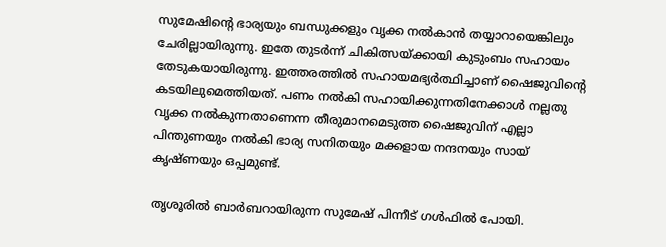സുമേഷിന്റെ ഭാര്യയും ബന്ധുക്കളും വൃക്ക നല്‍കാന്‍ തയ്യാറായെങ്കിലും ചേരില്ലായിരുന്നു. ഇതേ തുടര്‍ന്ന് ചികിത്സയ്ക്കായി കുടുംബം സഹായം തേടുകയായിരുന്നു. ഇത്തരത്തില്‍ സഹായമഭ്യര്‍ത്ഥിച്ചാണ് ഷൈജുവിന്റെ കടയിലുമെത്തിയത്. പണം നല്‍കി സഹായിക്കുന്നതിനേക്കാള്‍ നല്ലതു വൃക്ക നല്‍കുന്നതാണെന്ന തീരുമാനമെടുത്ത ഷൈജുവിന് എല്ലാ പിന്തുണയും നല്‍കി ഭാര്യ സനിതയും മക്കളായ നന്ദനയും സായ് കൃഷ്ണയും ഒപ്പമുണ്ട്.

തൃശൂരില്‍ ബാര്‍ബറായിരുന്ന സുമേഷ് പിന്നീട് ഗള്‍ഫില്‍ പോയി.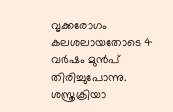വൃക്കരോഗം കലശലായതോടെ 4 വര്‍ഷം മുന്‍പ് തിരിച്ചുപോന്നു. ശസ്ത്രക്രിയാ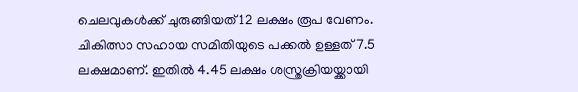ചെലവുകള്‍ക്ക് ചുരുങ്ങിയത് 12 ലക്ഷം രൂപ വേണം. ചികിത്സാ സഹായ സമിതിയുടെ പക്കല്‍ ഉള്ളത് 7.5 ലക്ഷമാണ്. ഇതില്‍ 4.45 ലക്ഷം ശസ്ത്രക്രിയയ്ക്കായി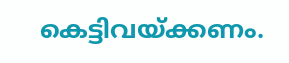കെട്ടിവയ്ക്കണം.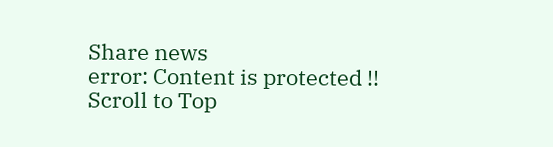Share news
error: Content is protected !!
Scroll to Top